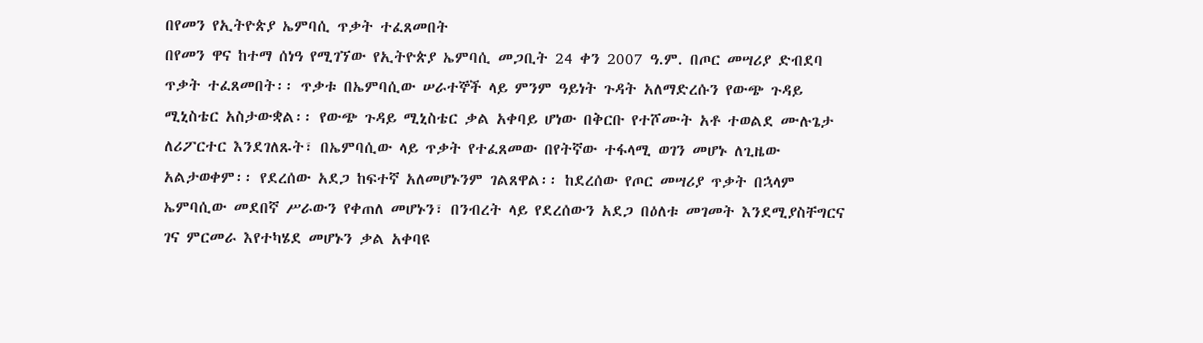በየመን የኢትዮጵያ ኤምባሲ ጥቃት ተፈጸመበት
በየመን ዋና ከተማ ሰነዓ የሚገኘው የኢትዮጵያ ኤምባሲ መጋቢት 24 ቀን 2007 ዓ.ም. በጦር መሣሪያ ድብደባ ጥቃት ተፈጸመበት፡፡ ጥቃቱ በኤምባሲው ሠራተኞች ላይ ምንም ዓይነት ጉዳት አለማድረሱን የውጭ ጉዳይ ሚኒስቴር አስታውቋል፡፡ የውጭ ጉዳይ ሚኒስቴር ቃል አቀባይ ሆነው በቅርቡ የተሾሙት አቶ ተወልደ ሙሉጌታ ለሪፖርተር እንደገለጹት፣ በኤምባሲው ላይ ጥቃት የተፈጸመው በየትኛው ተፋላሚ ወገን መሆኑ ለጊዜው አልታወቀም፡፡ የደረሰው አደጋ ከፍተኛ አለመሆኑንም ገልጸዋል፡፡ ከደረሰው የጦር መሣሪያ ጥቃት በኋላም ኤምባሲው መደበኛ ሥራውን የቀጠለ መሆኑን፣ በንብረት ላይ የደረሰውን አደጋ በዕለቱ መገመት እንደሚያስቸግርና ገና ምርመራ እየተካሄደ መሆኑን ቃል አቀባዩ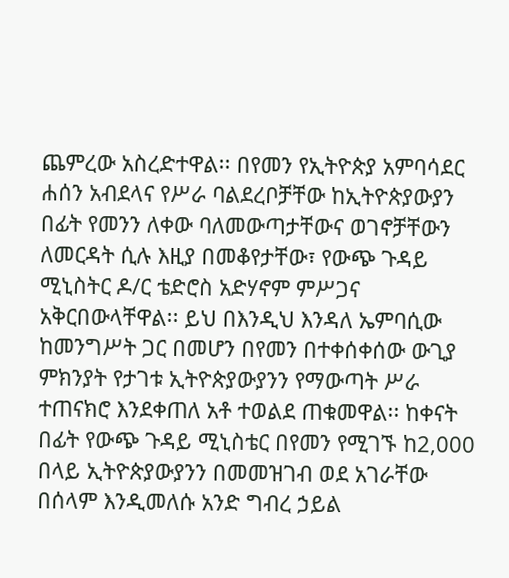ጨምረው አስረድተዋል፡፡ በየመን የኢትዮጵያ አምባሳደር ሐሰን አብደላና የሥራ ባልደረቦቻቸው ከኢትዮጵያውያን በፊት የመንን ለቀው ባለመውጣታቸውና ወገኖቻቸውን ለመርዳት ሲሉ እዚያ በመቆየታቸው፣ የውጭ ጉዳይ ሚኒስትር ዶ/ር ቴድሮስ አድሃኖም ምሥጋና አቅርበውላቸዋል፡፡ ይህ በእንዲህ እንዳለ ኤምባሲው ከመንግሥት ጋር በመሆን በየመን በተቀሰቀሰው ውጊያ ምክንያት የታገቱ ኢትዮጵያውያንን የማውጣት ሥራ ተጠናክሮ እንደቀጠለ አቶ ተወልደ ጠቁመዋል፡፡ ከቀናት በፊት የውጭ ጉዳይ ሚኒስቴር በየመን የሚገኙ ከ2,000 በላይ ኢትዮጵያውያንን በመመዝገብ ወደ አገራቸው በሰላም እንዲመለሱ አንድ ግብረ ኃይል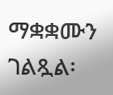ማቋቋሙን ገልጿል፡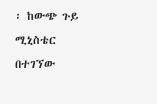፡ ከውጭ ጉይ ሚኒስቴር በተገኘው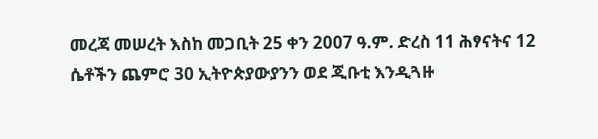መረጃ መሠረት እስከ መጋቢት 25 ቀን 2007 ዓ.ም. ድረስ 11 ሕፃናትና 12 ሴቶችን ጨምሮ 30 ኢትዮጵያውያንን ወደ ጂቡቲ እንዲጓዙ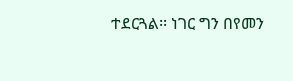ተደርጓል፡፡ ነገር ግን በየመን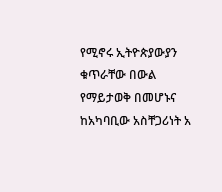የሚኖሩ ኢትዮጵያውያን ቁጥራቸው በውል የማይታወቅ በመሆኑና ከአካባቢው አስቸጋሪነት አ